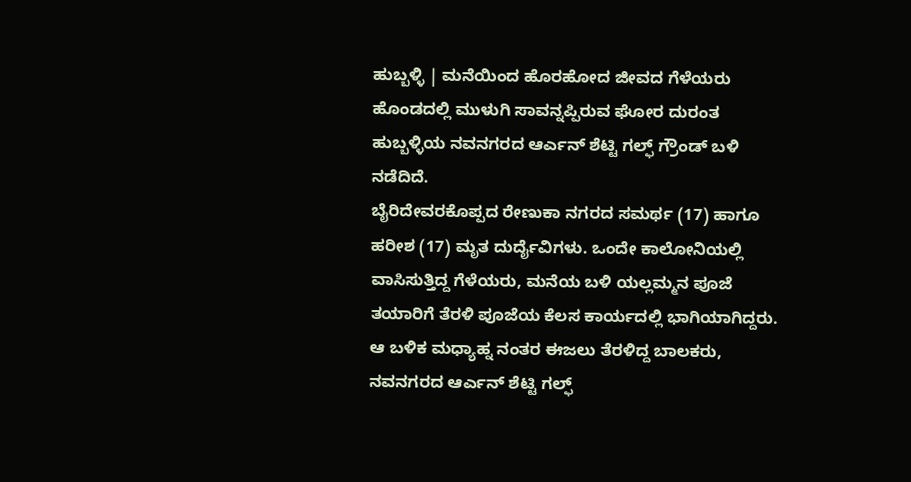ಹುಬ್ಬಳ್ಳಿ | ಮನೆಯಿಂದ ಹೊರಹೋದ ಜೀವದ ಗೆಳೆಯರು ಹೊಂಡದಲ್ಲಿ ಮುಳುಗಿ ಸಾವನ್ನಪ್ಪಿರುವ ಘೋರ ದುರಂತ ಹುಬ್ಬಳ್ಳಿಯ ನವನಗರದ ಆರ್ಎನ್ ಶೆಟ್ಟಿ ಗಲ್ಫ್ ಗ್ರೌಂಡ್ ಬಳಿ ನಡೆದಿದೆ.
ಬೈರಿದೇವರಕೊಪ್ಪದ ರೇಣುಕಾ ನಗರದ ಸಮರ್ಥ (17) ಹಾಗೂ ಹರೀಶ (17) ಮೃತ ದುರ್ದೈವಿಗಳು. ಒಂದೇ ಕಾಲೋನಿಯಲ್ಲಿ ವಾಸಿಸುತ್ತಿದ್ದ ಗೆಳೆಯರು, ಮನೆಯ ಬಳಿ ಯಲ್ಲಮ್ಮನ ಪೂಜೆ ತಯಾರಿಗೆ ತೆರಳಿ ಪೂಜೆಯ ಕೆಲಸ ಕಾರ್ಯದಲ್ಲಿ ಭಾಗಿಯಾಗಿದ್ದರು.
ಆ ಬಳಿಕ ಮಧ್ಯಾಹ್ನ ನಂತರ ಈಜಲು ತೆರಳಿದ್ದ ಬಾಲಕರು, ನವನಗರದ ಆರ್ಎನ್ ಶೆಟ್ಟಿ ಗಲ್ಫ್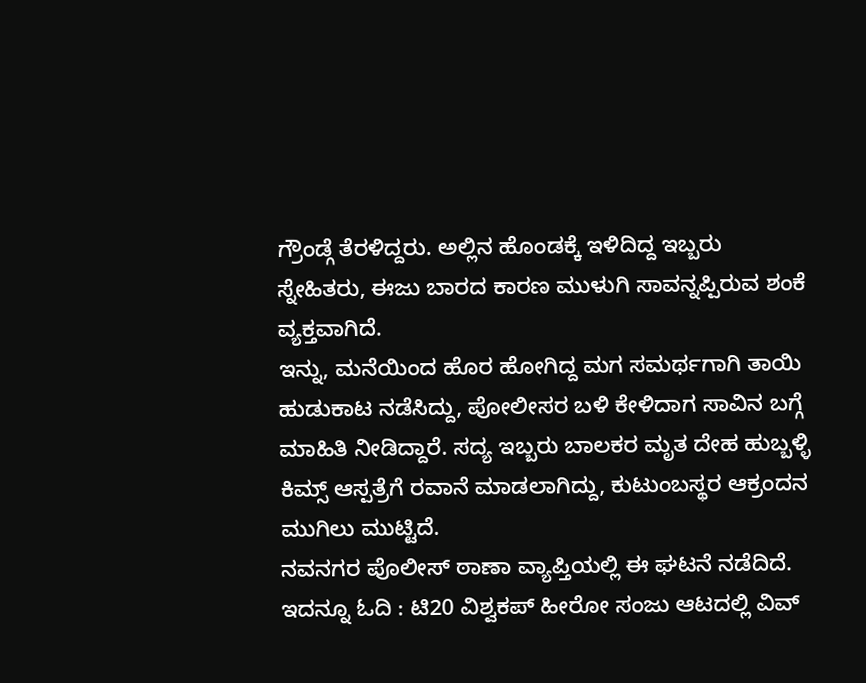ಗ್ರೌಂಡ್ಗೆ ತೆರಳಿದ್ದರು. ಅಲ್ಲಿನ ಹೊಂಡಕ್ಕೆ ಇಳಿದಿದ್ದ ಇಬ್ಬರು ಸ್ನೇಹಿತರು, ಈಜು ಬಾರದ ಕಾರಣ ಮುಳುಗಿ ಸಾವನ್ನಪ್ಪಿರುವ ಶಂಕೆ ವ್ಯಕ್ತವಾಗಿದೆ.
ಇನ್ನು, ಮನೆಯಿಂದ ಹೊರ ಹೋಗಿದ್ದ ಮಗ ಸಮರ್ಥಗಾಗಿ ತಾಯಿ ಹುಡುಕಾಟ ನಡೆಸಿದ್ದು, ಪೋಲೀಸರ ಬಳಿ ಕೇಳಿದಾಗ ಸಾವಿನ ಬಗ್ಗೆ ಮಾಹಿತಿ ನೀಡಿದ್ದಾರೆ. ಸದ್ಯ ಇಬ್ಬರು ಬಾಲಕರ ಮೃತ ದೇಹ ಹುಬ್ಬಳ್ಳಿ ಕಿಮ್ಸ್ ಆಸ್ಪತ್ರೆಗೆ ರವಾನೆ ಮಾಡಲಾಗಿದ್ದು, ಕುಟುಂಬಸ್ಥರ ಆಕ್ರಂದನ ಮುಗಿಲು ಮುಟ್ಟಿದೆ.
ನವನಗರ ಪೊಲೀಸ್ ಠಾಣಾ ವ್ಯಾಪ್ತಿಯಲ್ಲಿ ಈ ಘಟನೆ ನಡೆದಿದೆ.
ಇದನ್ನೂ ಓದಿ : ಟಿ20 ವಿಶ್ವಕಪ್ ಹೀರೋ ಸಂಜು ಆಟದಲ್ಲಿ ವಿವ್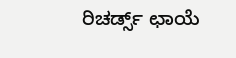ರಿಚರ್ಡ್ಸ್ ಛಾಯೆ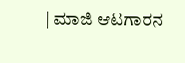| ಮಾಜಿ ಆಟಗಾರನ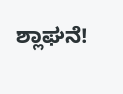ಶ್ಲಾಘನೆ!